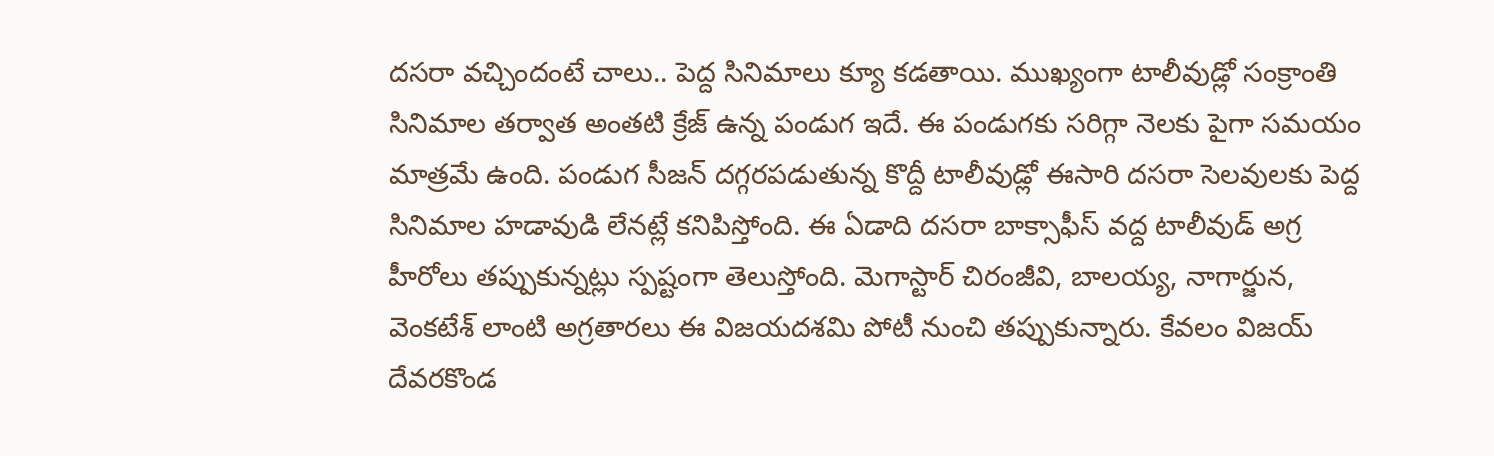దసరా వచ్చిందంటే చాలు.. పెద్ద సినిమాలు క్యూ కడతాయి. ముఖ్యంగా టాలీవుడ్లో సంక్రాంతి సినిమాల తర్వాత అంతటి క్రేజ్ ఉన్న పండుగ ఇదే. ఈ పండుగకు సరిగ్గా నెలకు పైగా సమయం మాత్రమే ఉంది. పండుగ సీజన్ దగ్గరపడుతున్న కొద్దీ టాలీవుడ్లో ఈసారి దసరా సెలవులకు పెద్ద సినిమాల హడావుడి లేనట్లే కనిపిస్తోంది. ఈ ఏడాది దసరా బాక్సాఫీస్ వద్ద టాలీవుడ్ అగ్ర హీరోలు తప్పుకున్నట్లు స్పష్టంగా తెలుస్తోంది. మెగాస్టార్ చిరంజీవి, బాలయ్య, నాగార్జున, వెంకటేశ్ లాంటి అగ్రతారలు ఈ విజయదశమి పోటీ నుంచి తప్పుకున్నారు. కేవలం విజయ్ దేవరకొండ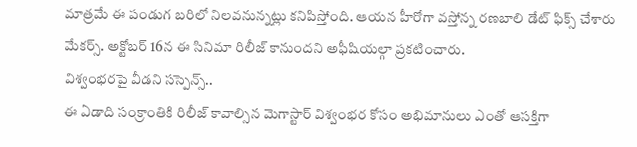మాత్రమే ఈ పండుగ బరిలో నిలవనున్నట్లు కనిపిస్తోంది. ఆయన హీరోగా వస్తోన్న రణబాలి డేట్ ఫిక్స్ చేశారు మేకర్స్. అక్టోబర్ 16న ఈ సినిమా రిలీజ్ కానుందని అఫీషియల్గా ప్రకటించారు.
విశ్వంభరపై వీడని సస్పెన్స్..
ఈ ఏడాది సంక్రాంతికి రిలీజ్ కావాల్సిన మెగాస్టార్ విశ్వంభర కోసం అభిమానులు ఎంతో ఆసక్తిగా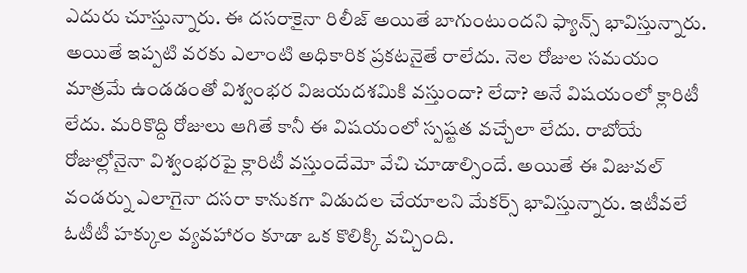ఎదురు చూస్తున్నారు. ఈ దసరాకైనా రిలీజ్ అయితే బాగుంటుందని ఫ్యాన్స్ భావిస్తున్నారు. అయితే ఇప్పటి వరకు ఎలాంటి అధికారిక ప్రకటనైతే రాలేదు. నెల రోజుల సమయం మాత్రమే ఉండడంతో విశ్వంభర విజయదశమికి వస్తుందా? లేదా? అనే విషయంలో క్లారిటీ లేదు. మరికొద్ది రోజులు ఆగితే కానీ ఈ విషయంలో స్పష్టత వచ్చేలా లేదు. రాబోయే రోజుల్లోనైనా విశ్వంభరపై క్లారిటీ వస్తుందేమో వేచి చూడాల్సిందే. అయితే ఈ విజువల్ వండర్ను ఎలాగైనా దసరా కానుకగా విడుదల చేయాలని మేకర్స్ భావిస్తున్నారు. ఇటీవలే ఓటీటీ హక్కుల వ్యవహారం కూడా ఒక కొలిక్కి వచ్చింది.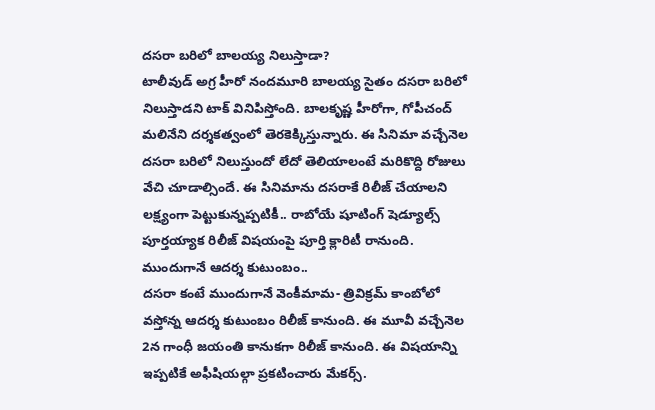దసరా బరిలో బాలయ్య నిలుస్తాడా?
టాలీవుడ్ అగ్ర హీరో నందమూరి బాలయ్య సైతం దసరా బరిలో నిలుస్తాడని టాక్ వినిపిస్తోంది. బాలకృష్ణ హీరోగా, గోపీచంద్ మలినేని దర్శకత్వంలో తెరకెక్కిస్తున్నారు. ఈ సినిమా వచ్చేనెల దసరా బరిలో నిలుస్తుందో లేదో తెలియాలంటే మరికొద్ది రోజులు వేచి చూడాల్సిందే. ఈ సినిమాను దసరాకే రిలీజ్ చేయాలని లక్ష్యంగా పెట్టుకున్నప్పటికీ.. రాబోయే షూటింగ్ షెడ్యూల్స్ పూర్తయ్యాక రిలీజ్ విషయంపై పూర్తి క్లారిటీ రానుంది.
ముందుగానే ఆదర్శ కుటుంబం..
దసరా కంటే ముందుగానే వెంకీమామ- త్రివిక్రమ్ కాంబోలో వస్తోన్న ఆదర్శ కుటుంబం రిలీజ్ కానుంది. ఈ మూవీ వచ్చేనెల 2న గాంధీ జయంతి కానుకగా రిలీజ్ కానుంది. ఈ విషయాన్ని ఇప్పటికే అఫీషియల్గా ప్రకటించారు మేకర్స్.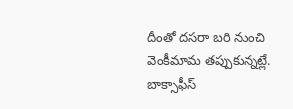దీంతో దసరా బరి నుంచి వెంకీమామ తప్పుకున్నట్లే.
బాక్సాఫీస్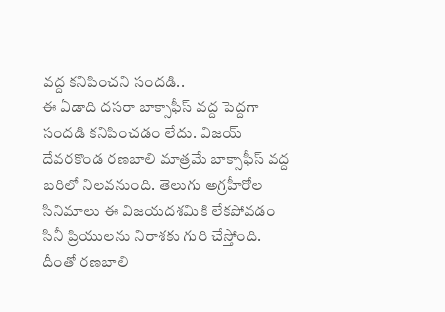వద్ద కనిపించని సందడి..
ఈ ఏడాది దసరా బాక్సాఫీస్ వద్ద పెద్దగా సందడి కనిపించడం లేదు. విజయ్ దేవరకొండ రణబాలి మాత్రమే బాక్సాఫీస్ వద్ద బరిలో నిలవనుంది. తెలుగు అగ్రహీరోల సినిమాలు ఈ విజయదశమికి లేకపోవడం సినీ ప్రియులను నిరాశకు గురి చేస్తోంది. దీంతో రణబాలి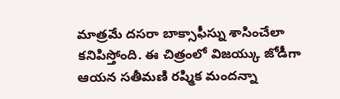మాత్రమే దసరా బాక్సాఫీస్ను శాసించేలా కనిపిస్తోంది. ఈ చిత్రంలో విజయ్కు జోడీగా ఆయన సతీమణి రష్మిక మందన్నా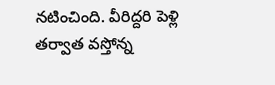నటించింది. వీరిద్దరి పెళ్లి తర్వాత వస్తోన్న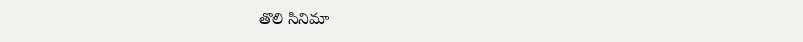తొలి సినిమా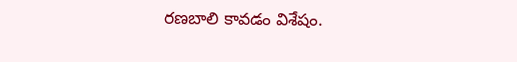రణబాలి కావడం విశేషం.